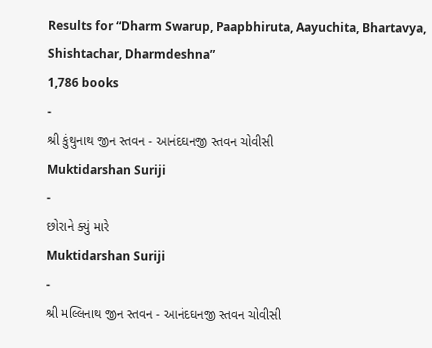Results for “Dharm Swarup, Paapbhiruta, Aayuchita, Bhartavya, Shishtachar, Dharmdeshna”
1,786 books
-
શ્રી કુંથુનાથ જીન સ્તવન - આનંદઘનજી સ્તવન ચોવીસી
Muktidarshan Suriji
-
છોરાને ક્યું મારે
Muktidarshan Suriji
-
શ્રી મલ્લિનાથ જીન સ્તવન - આનંદઘનજી સ્તવન ચોવીસી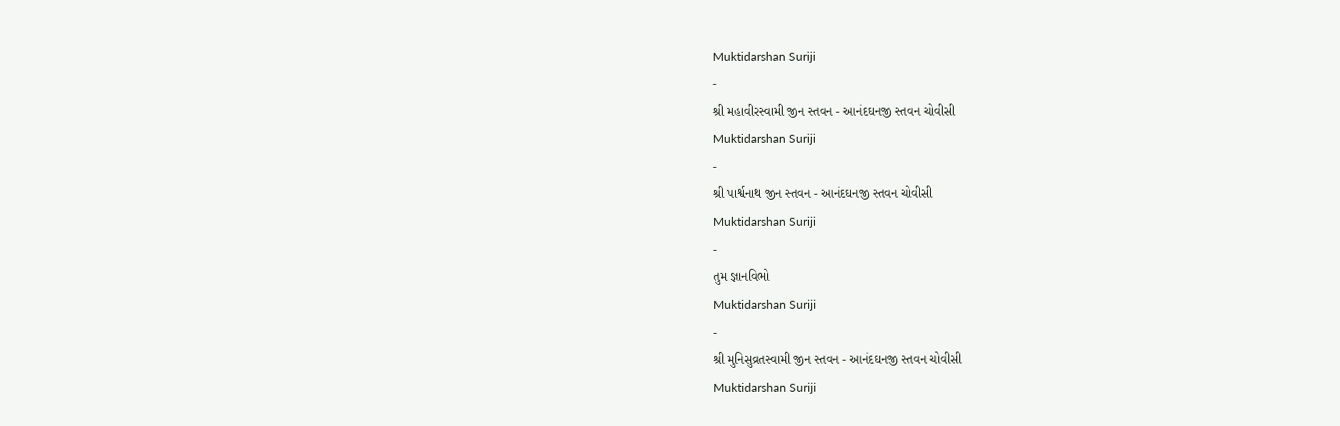Muktidarshan Suriji
-
શ્રી મહાવીરસ્વામી જીન સ્તવન - આનંદઘનજી સ્તવન ચોવીસી
Muktidarshan Suriji
-
શ્રી પાર્શ્વનાથ જીન સ્તવન - આનંદઘનજી સ્તવન ચોવીસી
Muktidarshan Suriji
-
તુમ જ્ઞાનવિભો
Muktidarshan Suriji
-
શ્રી મુનિસુવ્રતસ્વામી જીન સ્તવન - આનંદઘનજી સ્તવન ચોવીસી
Muktidarshan Suriji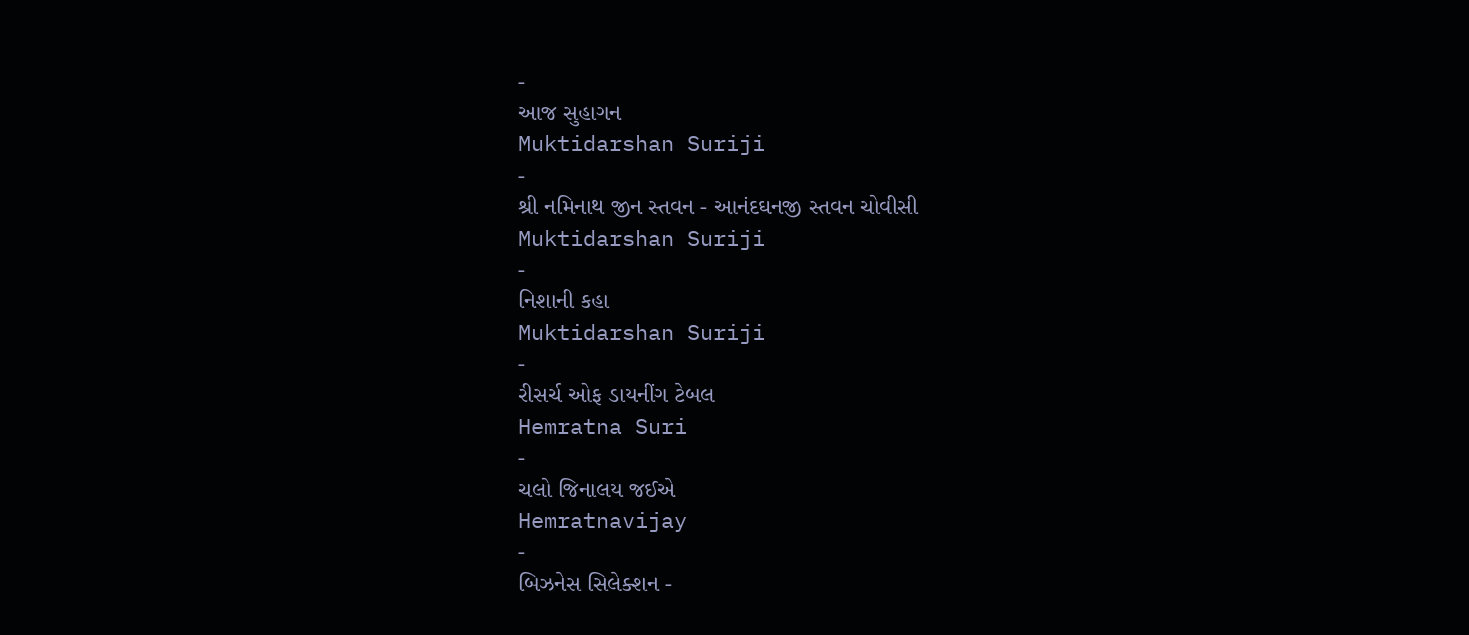-
આજ સુહાગન
Muktidarshan Suriji
-
શ્રી નમિનાથ જીન સ્તવન - આનંદઘનજી સ્તવન ચોવીસી
Muktidarshan Suriji
-
નિશાની કહા
Muktidarshan Suriji
-
રીસર્ચ ઓફ ડાયનીંગ ટેબલ
Hemratna Suri
-
ચલો જિનાલય જઈએ
Hemratnavijay
-
બિઝનેસ સિલેક્શન -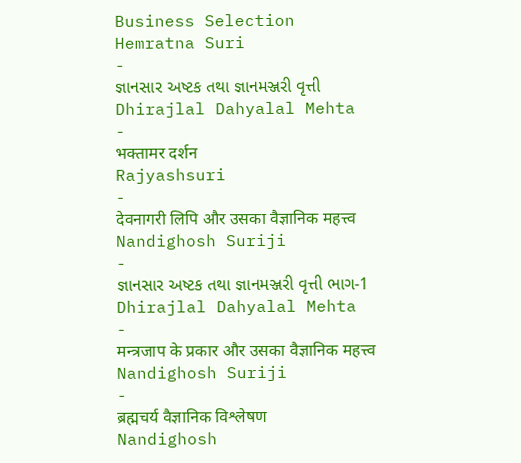Business Selection
Hemratna Suri
-
જ્ઞાનસાર અષ્ટક તથા જ્ઞાનમઞ્જરી વૃત્તી
Dhirajlal Dahyalal Mehta
-
भक्तामर दर्शन
Rajyashsuri
-
देवनागरी लिपि और उसका वैज्ञानिक महत्त्व
Nandighosh Suriji
-
જ્ઞાનસાર અષ્ટક તથા જ્ઞાનમઞ્જરી વૃત્તી ભાગ-1
Dhirajlal Dahyalal Mehta
-
मन्त्रजाप के प्रकार और उसका वैज्ञानिक महत्त्व
Nandighosh Suriji
-
ब्रह्मचर्य वैज्ञानिक विश्लेषण
Nandighosh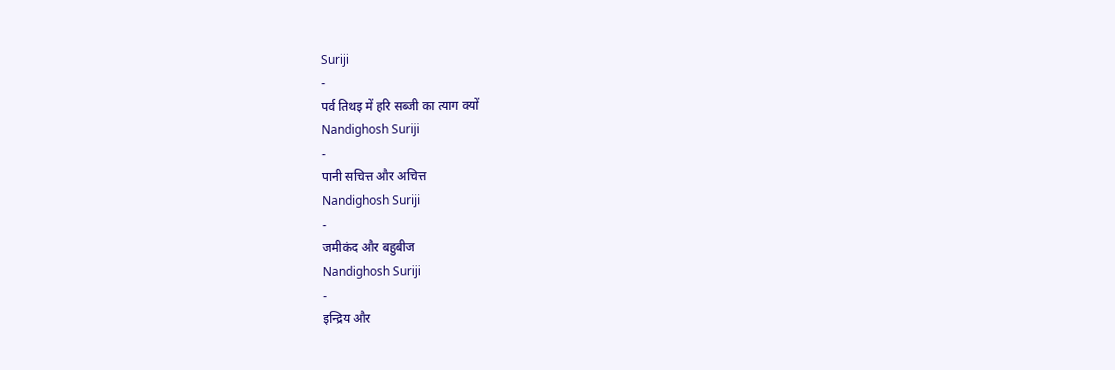Suriji
-
पर्व तिथइ में हरि सब्जी का त्याग क्यों
Nandighosh Suriji
-
पानी सचित्त और अचित्त
Nandighosh Suriji
-
जमीकंद और बहुबीज
Nandighosh Suriji
-
इन्द्रिय और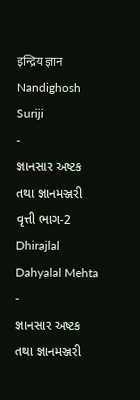इन्द्रिय ज्ञान
Nandighosh Suriji
-
જ્ઞાનસાર અષ્ટક તથા જ્ઞાનમઞ્જરી વૃત્તી ભાગ-2
Dhirajlal Dahyalal Mehta
-
જ્ઞાનસાર અષ્ટક તથા જ્ઞાનમઞ્જરી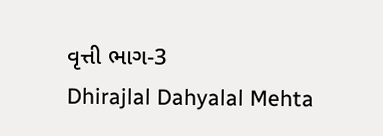વૃત્તી ભાગ-3
Dhirajlal Dahyalal Mehta